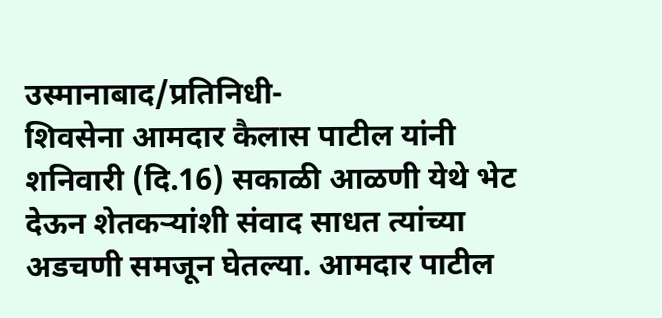उस्मानाबाद/प्रतिनिधी-
शिवसेना आमदार कैलास पाटील यांनी शनिवारी (दि.16) सकाळी आळणी येथे भेट देऊन शेतकऱ्यांशी संवाद साधत त्यांच्या अडचणी समजून घेतल्या. आमदार पाटील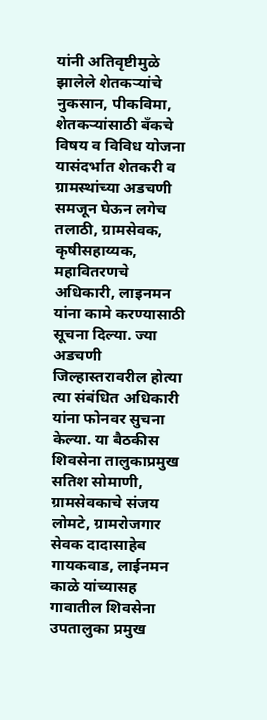यांनी अतिवृष्टीमुळे झालेले शेतकऱ्यांचे नुकसान, पीकविमा, शेतकऱ्यांसाठी बँकचे विषय व विविध योजना यासंदर्भात शेतकरी व ग्रामस्थांच्या अडचणी समजून घेऊन लगेच तलाठी, ग्रामसेवक, कृषीसहाय्यक, महावितरणचे अधिकारी, लाइनमन यांना कामे करण्यासाठी सूचना दिल्या. ज्या अडचणी जिल्हास्तरावरील होत्या त्या संबंधित अधिकारी यांना फोनवर सुचना केल्या. या बैठकीस शिवसेना तालुकाप्रमुख सतिश सोमाणी, ग्रामसेवकाचे संजय लोमटे, ग्रामरोजगार सेवक दादासाहेब गायकवाड, लाईनमन काळे यांच्यासह गावातील शिवसेना उपतालुका प्रमुख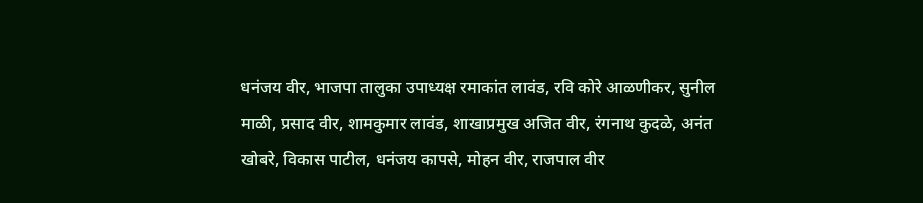धनंजय वीर, भाजपा तालुका उपाध्यक्ष रमाकांत लावंड, रवि कोरे आळणीकर, सुनील माळी, प्रसाद वीर, शामकुमार लावंड, शाखाप्रमुख अजित वीर, रंगनाथ कुदळे, अनंत खोबरे, विकास पाटील, धनंजय कापसे, मोहन वीर, राजपाल वीर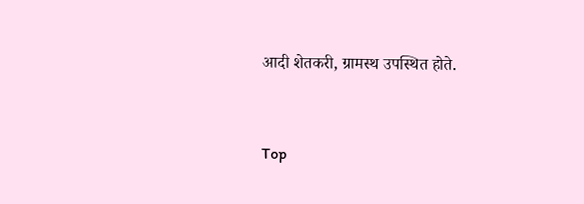आदी शेतकरी, ग्रामस्थ उपस्थित होते.


Top